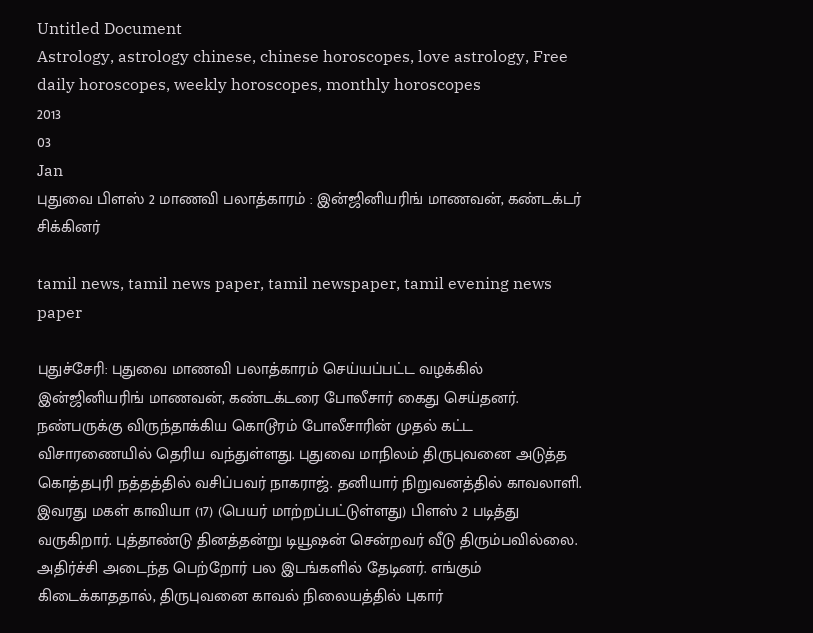Untitled Document
Astrology, astrology chinese, chinese horoscopes, love astrology, Free daily horoscopes, weekly horoscopes, monthly horoscopes
2013
03
Jan
புதுவை பிளஸ் 2 மாணவி பலாத்காரம் : இன்ஜினியரிங் மாணவன், கண்டக்டர் சிக்கினர்

tamil news, tamil news paper, tamil newspaper, tamil evening news paper

புதுச்சேரி: புதுவை மாணவி பலாத்காரம் செய்யப்பட்ட வழக்கில் இன்ஜினியரிங் மாணவன், கண்டக்டரை போலீசார் கைது செய்தனர். நண்பருக்கு விருந்தாக்கிய கொடூரம் போலீசாரின் முதல் கட்ட விசாரணையில் தெரிய வந்துள்ளது. புதுவை மாநிலம் திருபுவனை அடுத்த கொத்தபுரி நத்தத்தில் வசிப்பவர் நாகராஜ். தனியார் நிறுவனத்தில் காவலாளி. இவரது மகள் காவியா (17) (பெயர் மாற்றப்பட்டுள்ளது) பிளஸ் 2 படித்து வருகிறார். புத்தாண்டு தினத்தன்று டியூஷன் சென்றவர் வீடு திரும்பவில்லை. அதிர்ச்சி அடைந்த பெற்றோர் பல இடங்களில் தேடினர். எங்கும் கிடைக்காததால், திருபுவனை காவல் நிலையத்தில் புகார்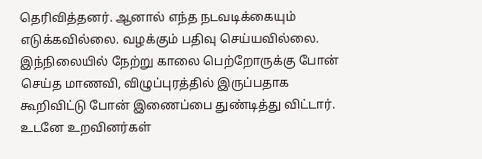தெரிவித்தனர். ஆனால் எந்த நடவடிக்கையும் எடுக்கவில்லை. வழக்கும் பதிவு செய்யவில்லை. இந்நிலையில் நேற்று காலை பெற்றோருக்கு போன் செய்த மாணவி, விழுப்புரத்தில் இருப்பதாக கூறிவிட்டு போன் இணைப்பை துண்டித்து விட்டார். உடனே உறவினர்கள்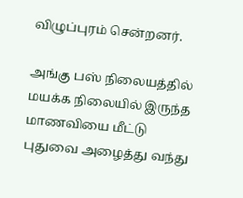விழுப்புரம் சென்றனர்.

அங்கு பஸ் நிலையத்தில் மயக்க நிலையில் இருந்த மாணவியை மீட்டு புதுவை அழைத்து வந்து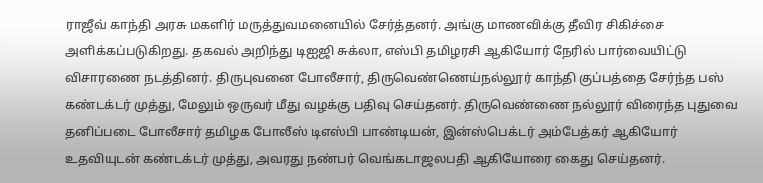ராஜீவ் காந்தி அரசு மகளிர் மருத்துவமனையில் சேர்த்தனர். அங்கு மாணவிக்கு தீவிர சிகிச்சை அளிக்கப்படுகிறது. தகவல் அறிந்து டிஐஜி சுக்லா, எஸ்பி தமிழரசி ஆகியோர் நேரில் பார்வையிட்டு விசாரணை நடத்தினர். திருபுவனை போலீசார், திருவெண்ணெய்நல்லூர் காந்தி குப்பத்தை சேர்ந்த பஸ் கண்டக்டர் முத்து, மேலும் ஒருவர் மீது வழக்கு பதிவு செய்தனர். திருவெண்ணை நல்லூர் விரைந்த புதுவை தனிப்படை போலீசார் தமிழக போலீஸ் டிஎஸ்பி பாண்டியன், இன்ஸ்பெக்டர் அம்பேத்கர் ஆகியோர் உதவியுடன் கண்டக்டர் முத்து, அவரது நண்பர் வெங்கடாஜலபதி ஆகியோரை கைது செய்தனர்.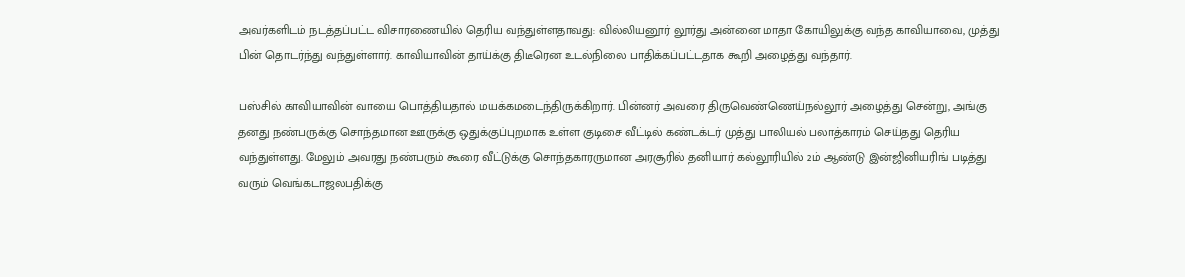அவர்களிடம் நடத்தப்பட்ட விசாரணையில் தெரிய வந்துள்ளதாவது: வில்லியனூர் லூர்து அன்னை மாதா கோயிலுக்கு வந்த காவியாவை, முத்து பின் தொடர்ந்து வந்துள்ளார். காவியாவின் தாய்க்கு திடீரென உடல்நிலை பாதிக்கப்பட்டதாக கூறி அழைத்து வந்தார்.

பஸ்சில் காவியாவின் வாயை பொத்தியதால் மயக்கமடைந்திருக்கிறார். பின்னர் அவரை திருவெண்ணெய்நல்லூர் அழைத்து சென்று, அங்கு தனது நண்பருக்கு சொந்தமான ஊருக்கு ஒதுக்குப்புறமாக உள்ள குடிசை வீட்டில் கண்டக்டர் முத்து பாலியல் பலாத்காரம் செய்தது தெரிய வந்துள்ளது. மேலும் அவரது நண்பரும் கூரை வீட்டுக்கு சொந்தகாரருமான அரசூரில் தனியார் கல்லூரியில் 2ம் ஆண்டு இன்ஜினியரிங் படித்து வரும் வெங்கடாஜலபதிக்கு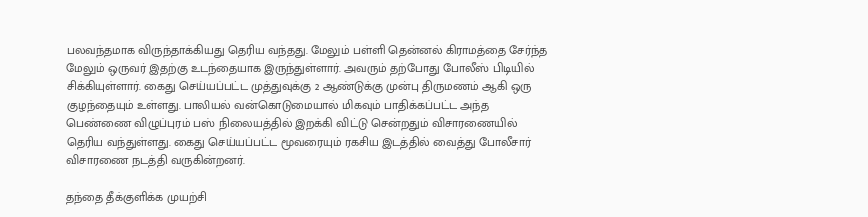பலவந்தமாக விருந்தாக்கியது தெரிய வந்தது. மேலும் பள்ளி தென்னல் கிராமத்தை சேர்ந்த மேலும் ஒருவர் இதற்கு உடந்தையாக இருந்துள்ளார். அவரும் தற்போது போலீஸ் பிடியில் சிக்கியுள்ளார். கைது செய்யப்பட்ட முத்துவுக்கு 2 ஆண்டுக்கு முன்பு திருமணம் ஆகி ஒரு குழந்தையும் உள்ளது. பாலியல் வன்கொடுமையால் மிகவும் பாதிக்கப்பட்ட அந்த பெண்ணை விழுப்புரம் பஸ் நிலையத்தில் இறக்கி விட்டு சென்றதும் விசாரணையில் தெரிய வந்துள்ளது. கைது செய்யப்பட்ட மூவரையும் ரகசிய இடத்தில் வைத்து போலீசார் விசாரணை நடத்தி வருகின்றனர்.

தந்தை தீக்குளிக்க முயற்சி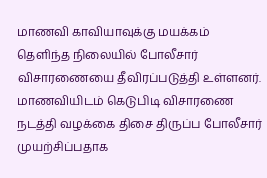மாணவி காவியாவுக்கு மயக்கம் தெளிந்த நிலையில் போலீசார் விசாரணையை தீவிரப்படுத்தி உள்ளனர். மாணவியிடம் கெடுபிடி விசாரணை நடத்தி வழக்கை திசை திருப்ப போலீசார் முயற்சிப்பதாக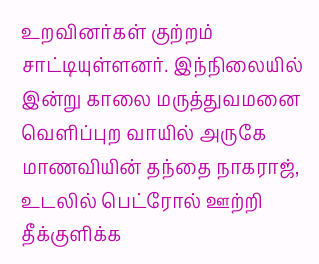உறவினர்கள் குற்றம் சாட்டியுள்ளனர். இந்நிலையில் இன்று காலை மருத்துவமனை வெளிப்புற வாயில் அருகே மாணவியின் தந்தை நாகராஜ், உடலில் பெட்ரோல் ஊற்றி தீக்குளிக்க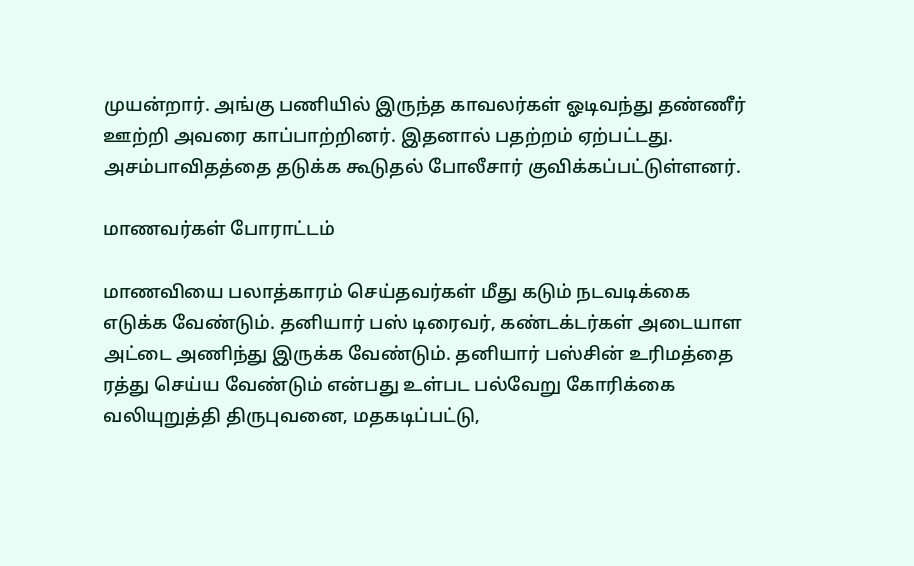முயன்றார். அங்கு பணியில் இருந்த காவலர்கள் ஓடிவந்து தண்ணீர் ஊற்றி அவரை காப்பாற்றினர். இதனால் பதற்றம் ஏற்பட்டது. அசம்பாவிதத்தை தடுக்க கூடுதல் போலீசார் குவிக்கப்பட்டுள்ளனர்.

மாணவர்கள் போராட்டம்

மாணவியை பலாத்காரம் செய்தவர்கள் மீது கடும் நடவடிக்கை எடுக்க வேண்டும். தனியார் பஸ் டிரைவர், கண்டக்டர்கள் அடையாள அட்டை அணிந்து இருக்க வேண்டும். தனியார் பஸ்சின் உரிமத்தை ரத்து செய்ய வேண்டும் என்பது உள்பட பல்வேறு கோரிக்கை வலியுறுத்தி திருபுவனை, மதகடிப்பட்டு,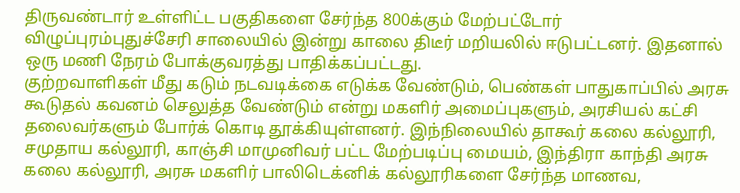திருவண்டார் உள்ளிட்ட பகுதிகளை சேர்ந்த 800க்கும் மேற்பட்டோர் விழுப்புரம்புதுச்சேரி சாலையில் இன்று காலை திடீர் மறியலில் ஈடுபட்டனர். இதனால் ஒரு மணி நேரம் போக்குவரத்து பாதிக்கப்பட்டது.
குற்றவாளிகள் மீது கடும் நடவடிக்கை எடுக்க வேண்டும், பெண்கள் பாதுகாப்பில் அரசு கூடுதல் கவனம் செலுத்த வேண்டும் என்று மகளிர் அமைப்புகளும், அரசியல் கட்சி தலைவர்களும் போர்க் கொடி தூக்கியுள்ளனர். இந்நிலையில் தாகூர் கலை கல்லூரி, சமுதாய கல்லூரி, காஞ்சி மாமுனிவர் பட்ட மேற்படிப்பு மையம், இந்திரா காந்தி அரசு கலை கல்லூரி, அரசு மகளிர் பாலிடெக்னிக் கல்லூரிகளை சேர்ந்த மாணவ,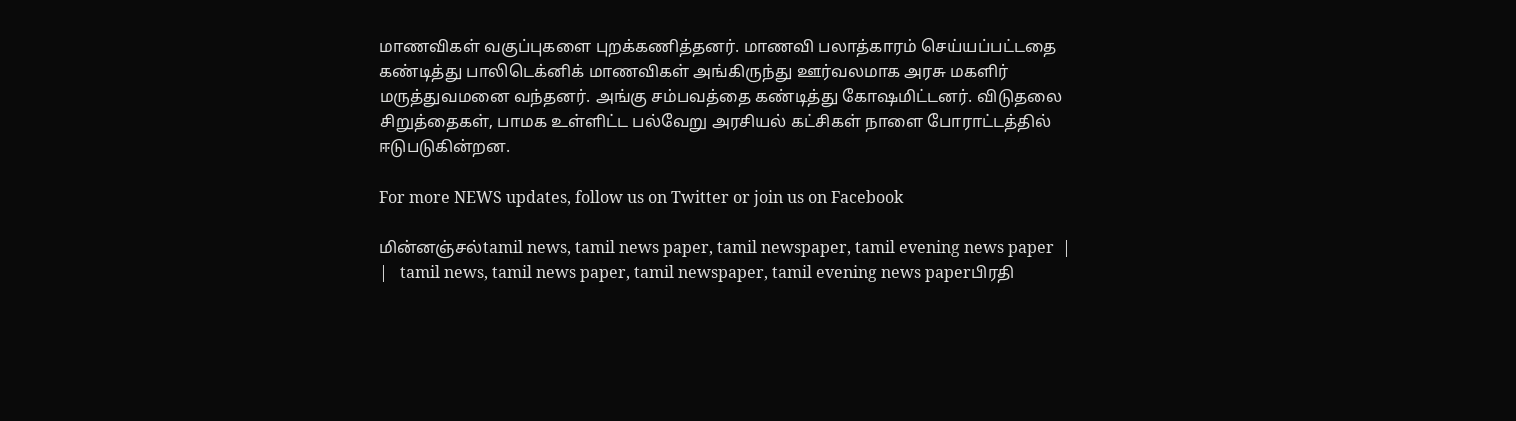மாணவிகள் வகுப்புகளை புறக்கணித்தனர். மாணவி பலாத்காரம் செய்யப்பட்டதை கண்டித்து பாலிடெக்னிக் மாணவிகள் அங்கிருந்து ஊர்வலமாக அரசு மகளிர் மருத்துவமனை வந்தனர். அங்கு சம்பவத்தை கண்டித்து கோஷமிட்டனர். விடுதலை சிறுத்தைகள், பாமக உள்ளிட்ட பல்வேறு அரசியல் கட்சிகள் நாளை போராட்டத்தில் ஈடுபடுகின்றன.

For more NEWS updates, follow us on Twitter or join us on Facebook

மின்னஞ்சல்tamil news, tamil news paper, tamil newspaper, tamil evening news paper  |     |   tamil news, tamil news paper, tamil newspaper, tamil evening news paperபிரதி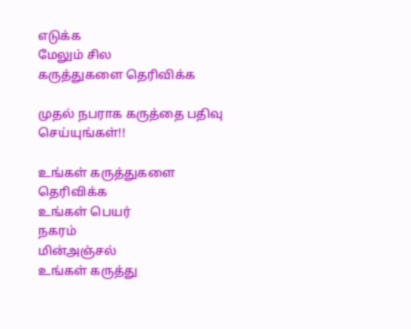எடுக்க
மேலும் சில
கருத்துகளை தெரிவிக்க

முதல் நபராக கருத்தை பதிவு செய்யுங்கள்!!

உங்கள் கருத்துகளை தெரிவிக்க
உங்கள் பெயர்
நகரம்
மின்அஞ்சல்
உங்கள் கருத்து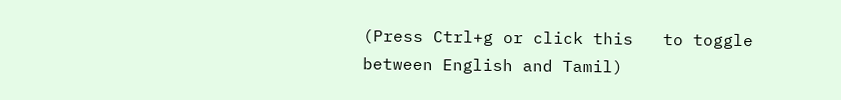(Press Ctrl+g or click this   to toggle between English and Tamil)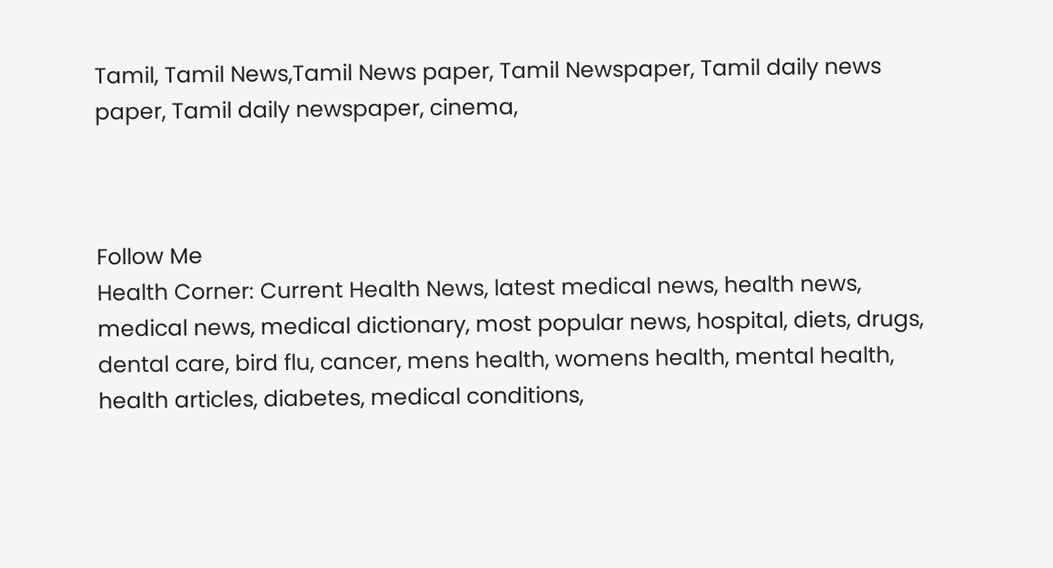Tamil, Tamil News,Tamil News paper, Tamil Newspaper, Tamil daily news paper, Tamil daily newspaper, cinema,



Follow Me
Health Corner: Current Health News, latest medical news, health news, medical news, medical dictionary, most popular news, hospital, diets, drugs, dental care, bird flu, cancer, mens health, womens health, mental health, health articles, diabetes, medical conditions,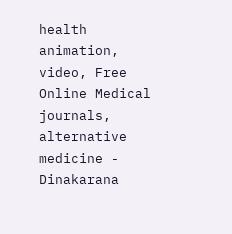health animation, video, Free Online Medical journals, alternative medicine - Dinakarana